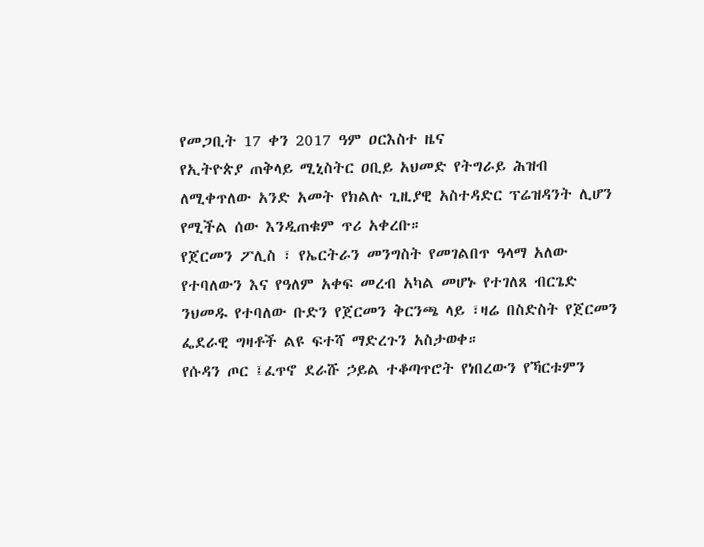የመጋቢት 17 ቀን 2017 ዓም ዐርእስተ ዜና
የኢትዮጵያ ጠቅላይ ሚኒስትር ዐቢይ አህመድ የትግራይ ሕዝብ ለሚቀጥለው አንድ አመት የክልሉ ጊዚያዊ አስተዳድር ፕሬዝዳንት ሊሆን የሚችል ሰው እንዲጠቁም ጥሪ አቀረቡ።
የጀርመን ፖሊስ ፣ የኤርትራን መንግስት የመገልበጥ ዓላማ አለው የተባለውን እና የዓለም አቀፍ መረብ አካል መሆኑ የተገለጸ ብርጌድ ንህመዱ የተባለው ቡድን የጀርመን ቅርንጫ ላይ ፣ዛሬ በስድስት የጀርመን ፌደራዊ ግዛቶች ልዩ ፍተሻ ማድረጉን አስታወቀ።
የሱዳን ጦር ፤ፈጥኖ ደራሹ ኃይል ተቆጣጥሮት የነበረውን የኻርቱምን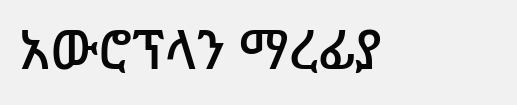አውሮፕላን ማረፊያ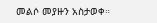መልሶ መያዙን አስታወቀ።